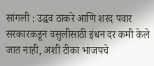सांगली : उद्धव ठाकरे आणि शरद पवार सरकारकडून वसुलीसाठी इंधन दर कमी केले जात नाही, अशी टीका भाजपचे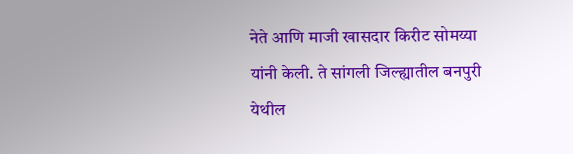नेते आणि माजी खासदार किरीट सोमय्या यांनी केली. ते सांगली जिल्ह्यातील बनपुरी येथील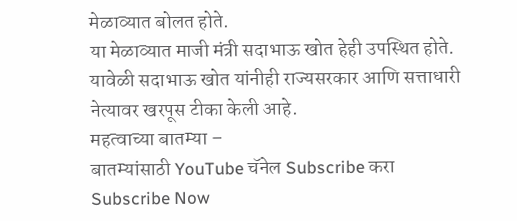मेळाव्यात बोलत होते.
या मेळाव्यात माजी मंत्री सदाभाऊ खोत हेही उपस्थित होते. यावेळी सदाभाऊ खोत यांनीही राज्यसरकार आणि सत्ताधारी नेत्यावर खरपूस टीका केली आहे.
महत्वाच्या बातम्या –
बातम्यांसाठी YouTube चॅनेल Subscribe करा
Subscribe Now